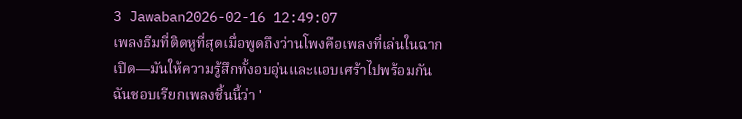3 Jawaban2026-02-16 12:49:07
เพลงธีมที่ติดหูที่สุดเมื่อพูดถึงว่านโพงคือเพลงที่เล่นในฉากเปิด—มันให้ความรู้สึกทั้งอบอุ่นและแอบเศร้าไปพร้อมกัน
ฉันชอบเรียกเพลงชิ้นนี้ว่า '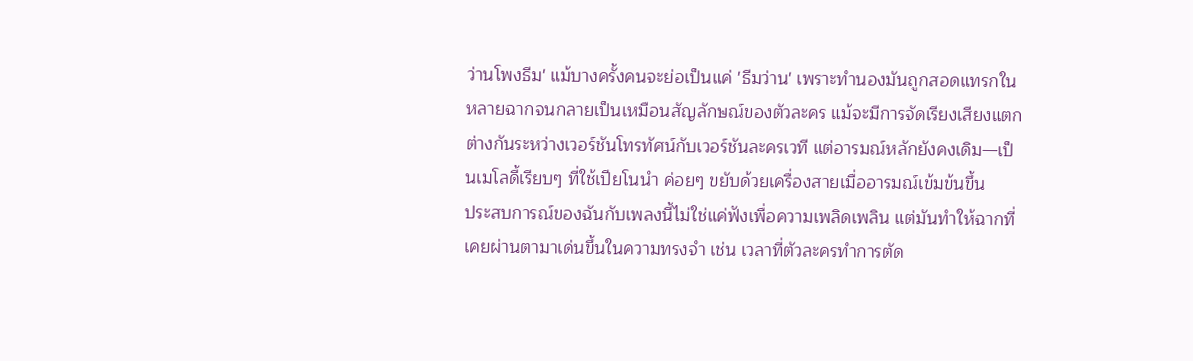ว่านโพงธีม' แม้บางครั้งคนจะย่อเป็นแค่ 'ธีมว่าน' เพราะทำนองมันถูกสอดแทรกในหลายฉากจนกลายเป็นเหมือนสัญลักษณ์ของตัวละคร แม้จะมีการจัดเรียงเสียงแตกต่างกันระหว่างเวอร์ชันโทรทัศน์กับเวอร์ชันละครเวที แต่อารมณ์หลักยังคงเดิม—เป็นเมโลดี้เรียบๆ ที่ใช้เปียโนนำ ค่อยๆ ขยับด้วยเครื่องสายเมื่ออารมณ์เข้มข้นขึ้น
ประสบการณ์ของฉันกับเพลงนี้ไม่ใช่แค่ฟังเพื่อความเพลิดเพลิน แต่มันทำให้ฉากที่เคยผ่านตามาเด่นขึ้นในความทรงจำ เช่น เวลาที่ตัวละครทำการตัด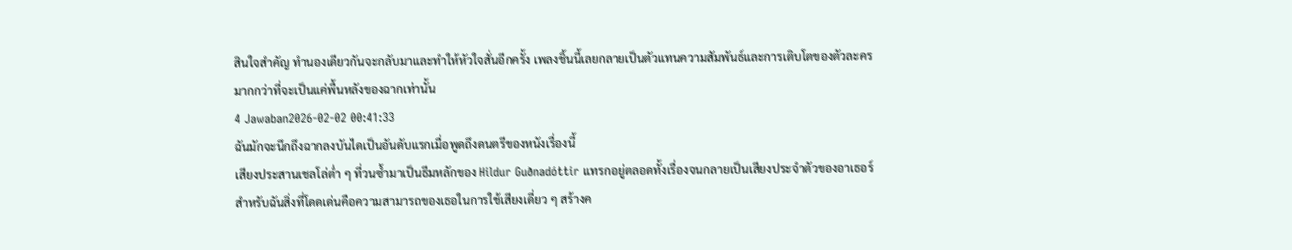สินใจสำคัญ ทำนองเดียวกันจะกลับมาและทำให้หัวใจสั่นอีกครั้ง เพลงชิ้นนี้เลยกลายเป็นตัวแทนความสัมพันธ์และการเติบโตของตัวละครมากกว่าที่จะเป็นแค่พื้นหลังของฉากเท่านั้น
4 Jawaban2026-02-02 00:41:33
ฉันมักจะนึกถึงฉากลงบันไดเป็นอันดับแรกเมื่อพูดถึงดนตรีของหนังเรื่องนี้
เสียงประสานเชลโล่ต่ำ ๆ ที่วนซ้ำมาเป็นธีมหลักของ Hildur Guðnadóttir แทรกอยู่ตลอดทั้งเรื่องจนกลายเป็นเสียงประจำตัวของอาเธอร์ สำหรับฉันสิ่งที่โดดเด่นคือความสามารถของเธอในการใช้เสียงเดี่ยว ๆ สร้างค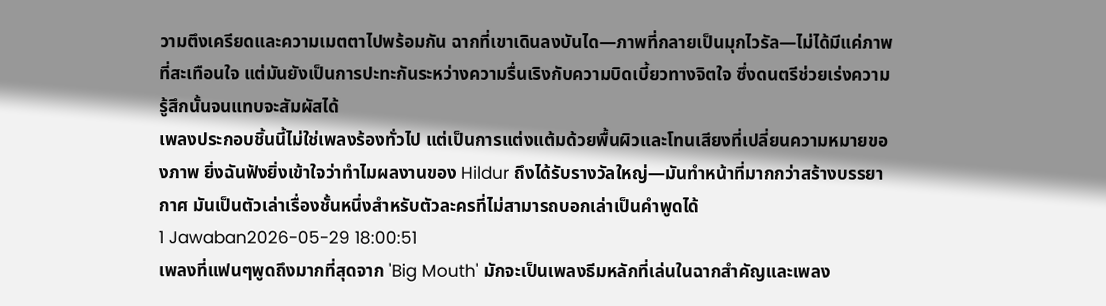วามตึงเครียดและความเมตตาไปพร้อมกัน ฉากที่เขาเดินลงบันได—ภาพที่กลายเป็นมุกไวรัล—ไม่ได้มีแค่ภาพที่สะเทือนใจ แต่มันยังเป็นการปะทะกันระหว่างความรื่นเริงกับความบิดเบี้ยวทางจิตใจ ซึ่งดนตรีช่วยเร่งความรู้สึกนั้นจนแทบจะสัมผัสได้
เพลงประกอบชิ้นนี้ไม่ใช่เพลงร้องทั่วไป แต่เป็นการแต่งแต้มด้วยพื้นผิวและโทนเสียงที่เปลี่ยนความหมายของภาพ ยิ่งฉันฟังยิ่งเข้าใจว่าทำไมผลงานของ Hildur ถึงได้รับรางวัลใหญ่—มันทำหน้าที่มากกว่าสร้างบรรยากาศ มันเป็นตัวเล่าเรื่องชั้นหนึ่งสำหรับตัวละครที่ไม่สามารถบอกเล่าเป็นคำพูดได้
1 Jawaban2026-05-29 18:00:51
เพลงที่แฟนๆพูดถึงมากที่สุดจาก 'Big Mouth' มักจะเป็นเพลงธีมหลักที่เล่นในฉากสำคัญและเพลง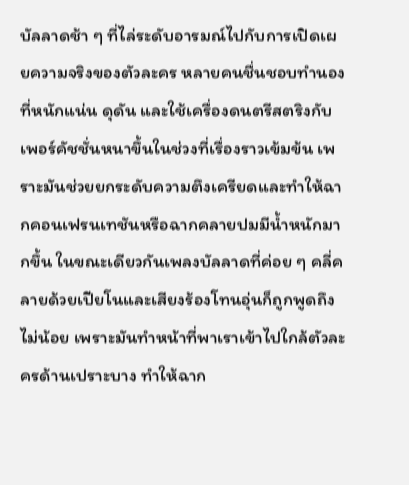บัลลาดช้า ๆ ที่ไล่ระดับอารมณ์ไปกับการเปิดเผยความจริงของตัวละคร หลายคนชื่นชอบทำนองที่หนักแน่น ดุดัน และใช้เครื่องดนตรีสตริงกับเพอร์คัชชั่นหนาขึ้นในช่วงที่เรื่องราวเข้มข้น เพราะมันช่วยยกระดับความตึงเครียดและทำให้ฉากคอนเฟรนเทชันหรือฉากคลายปมมีน้ำหนักมากขึ้น ในขณะเดียวกันเพลงบัลลาดที่ค่อย ๆ คลี่คลายด้วยเปียโนและเสียงร้องโทนอุ่นก็ถูกพูดถึงไม่น้อย เพราะมันทำหน้าที่พาเราเข้าไปใกล้ตัวละครด้านเปราะบาง ทำให้ฉาก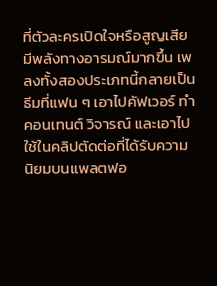ที่ตัวละครเปิดใจหรือสูญเสียมีพลังทางอารมณ์มากขึ้น เพลงทั้งสองประเภทนี้กลายเป็นธีมที่แฟน ๆ เอาไปคัฟเวอร์ ทำคอนเทนต์ วิจารณ์ และเอาไปใช้ในคลิปตัดต่อที่ได้รับความนิยมบนแพลตฟอ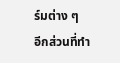ร์มต่าง ๆ
อีกส่วนที่ทำ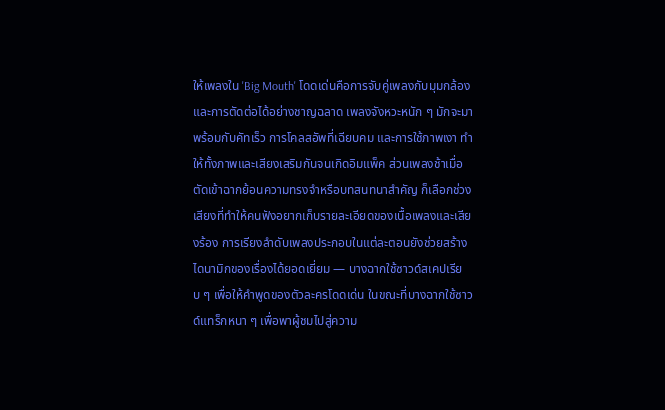ให้เพลงใน 'Big Mouth' โดดเด่นคือการจับคู่เพลงกับมุมกล้องและการตัดต่อได้อย่างชาญฉลาด เพลงจังหวะหนัก ๆ มักจะมาพร้อมกับคัทเร็ว การโคลสอัพที่เฉียบคม และการใช้ภาพเงา ทำให้ทั้งภาพและเสียงเสริมกันจนเกิดอิมแพ็ค ส่วนเพลงช้าเมื่อตัดเข้าฉากย้อนความทรงจำหรือบทสนทนาสำคัญ ก็เลือกช่วงเสียงที่ทำให้คนฟังอยากเก็บรายละเอียดของเนื้อเพลงและเสียงร้อง การเรียงลำดับเพลงประกอบในแต่ละตอนยังช่วยสร้างไดนามิกของเรื่องได้ยอดเยี่ยม — บางฉากใช้ซาวด์สเคปเรียบ ๆ เพื่อให้คำพูดของตัวละครโดดเด่น ในขณะที่บางฉากใช้ซาวด์แทร็กหนา ๆ เพื่อพาผู้ชมไปสู่ความ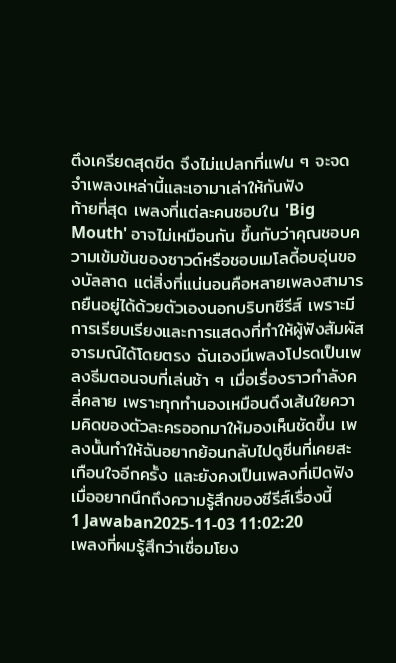ตึงเครียดสุดขีด จึงไม่แปลกที่แฟน ๆ จะจดจำเพลงเหล่านี้และเอามาเล่าให้กันฟัง
ท้ายที่สุด เพลงที่แต่ละคนชอบใน 'Big Mouth' อาจไม่เหมือนกัน ขึ้นกับว่าคุณชอบความเข้มข้นของซาวด์หรือชอบเมโลดี้อบอุ่นของบัลลาด แต่สิ่งที่แน่นอนคือหลายเพลงสามารถยืนอยู่ได้ด้วยตัวเองนอกบริบทซีรีส์ เพราะมีการเรียบเรียงและการแสดงที่ทำให้ผู้ฟังสัมผัสอารมณ์ได้โดยตรง ฉันเองมีเพลงโปรดเป็นเพลงธีมตอนจบที่เล่นช้า ๆ เมื่อเรื่องราวกำลังคลี่คลาย เพราะทุกทำนองเหมือนดึงเส้นใยความคิดของตัวละครออกมาให้มองเห็นชัดขึ้น เพลงนั้นทำให้ฉันอยากย้อนกลับไปดูซีนที่เคยสะเทือนใจอีกครั้ง และยังคงเป็นเพลงที่เปิดฟังเมื่ออยากนึกถึงความรู้สึกของซีรีส์เรื่องนี้
1 Jawaban2025-11-03 11:02:20
เพลงที่ผมรู้สึกว่าเชื่อมโยง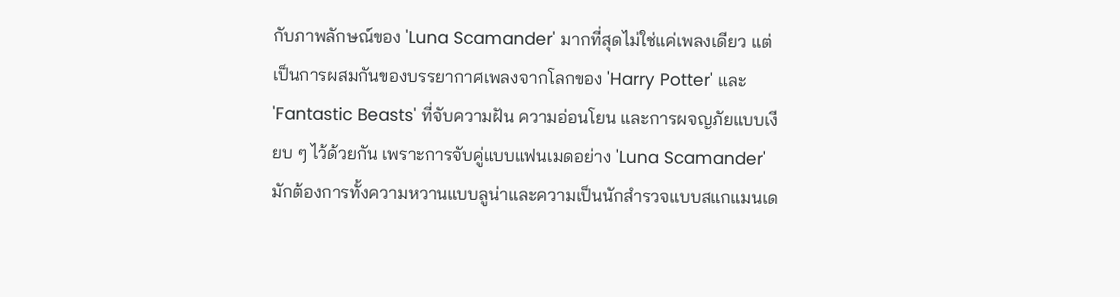กับภาพลักษณ์ของ 'Luna Scamander' มากที่สุดไม่ใช่แค่เพลงเดียว แต่เป็นการผสมกันของบรรยากาศเพลงจากโลกของ 'Harry Potter' และ 'Fantastic Beasts' ที่จับความฝัน ความอ่อนโยน และการผจญภัยแบบเงียบ ๆ ไว้ด้วยกัน เพราะการจับคู่แบบแฟนเมดอย่าง 'Luna Scamander' มักต้องการทั้งความหวานแบบลูน่าและความเป็นนักสำรวจแบบสแกแมนเด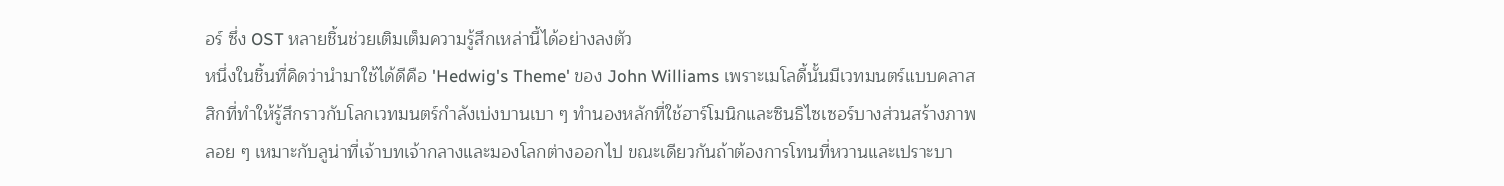อร์ ซึ่ง OST หลายชิ้นช่วยเติมเต็มความรู้สึกเหล่านี้ได้อย่างลงตัว
หนึ่งในชิ้นที่คิดว่านำมาใช้ได้ดีคือ 'Hedwig's Theme' ของ John Williams เพราะเมโลดี้นั้นมีเวทมนตร์แบบคลาสสิกที่ทำให้รู้สึกราวกับโลกเวทมนตร์กำลังเบ่งบานเบา ๆ ทำนองหลักที่ใช้ฮาร์โมนิกและซินธิไซเซอร์บางส่วนสร้างภาพลอย ๆ เหมาะกับลูน่าที่เจ้าบทเจ้ากลางและมองโลกต่างออกไป ขณะเดียวกันถ้าต้องการโทนที่หวานและเปราะบา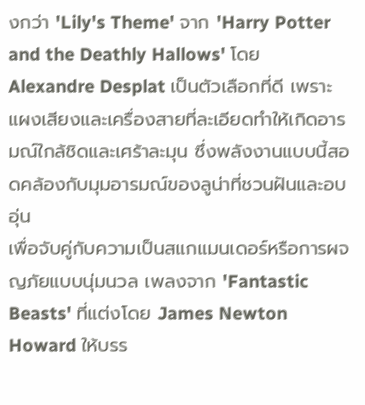งกว่า 'Lily's Theme' จาก 'Harry Potter and the Deathly Hallows' โดย Alexandre Desplat เป็นตัวเลือกที่ดี เพราะแผงเสียงและเครื่องสายที่ละเอียดทำให้เกิดอารมณ์ใกล้ชิดและเศร้าละมุน ซึ่งพลังงานแบบนี้สอดคล้องกับมุมอารมณ์ของลูน่าที่ชวนฝันและอบอุ่น
เพื่อจับคู่กับความเป็นสแกแมนเดอร์หรือการผจญภัยแบบนุ่มนวล เพลงจาก 'Fantastic Beasts' ที่แต่งโดย James Newton Howard ให้บรร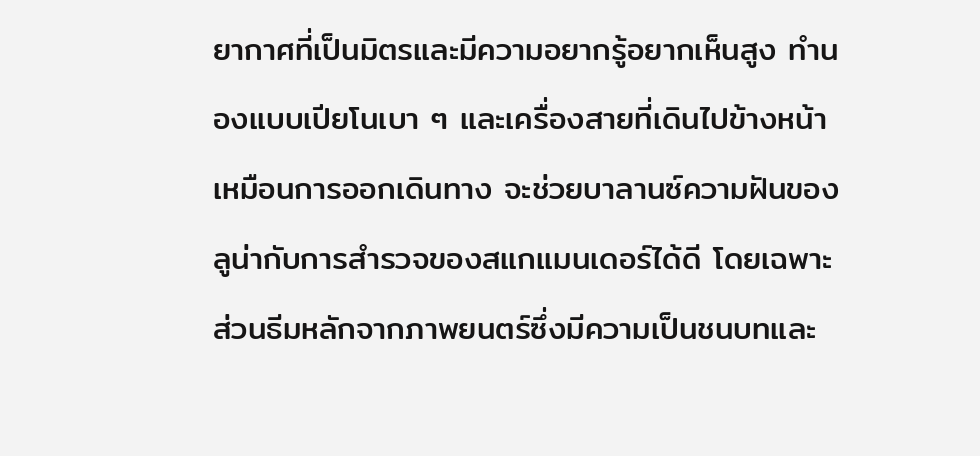ยากาศที่เป็นมิตรและมีความอยากรู้อยากเห็นสูง ทำนองแบบเปียโนเบา ๆ และเครื่องสายที่เดินไปข้างหน้าเหมือนการออกเดินทาง จะช่วยบาลานซ์ความฝันของลูน่ากับการสำรวจของสแกแมนเดอร์ได้ดี โดยเฉพาะส่วนธีมหลักจากภาพยนตร์ซึ่งมีความเป็นชนบทและ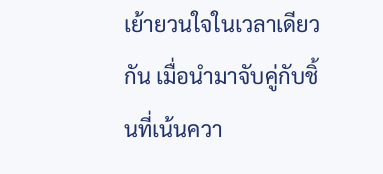เย้ายวนใจในเวลาเดียวกัน เมื่อนำมาจับคู่กับชิ้นที่เน้นควา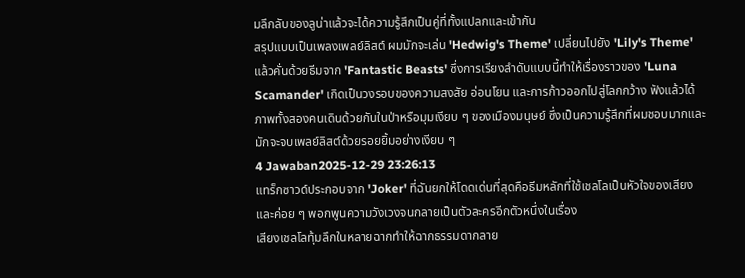มลึกลับของลูน่าแล้วจะได้ความรู้สึกเป็นคู่ที่ทั้งแปลกและเข้ากัน
สรุปแบบเป็นเพลงเพลย์ลิสต์ ผมมักจะเล่น 'Hedwig's Theme' เปลี่ยนไปยัง 'Lily's Theme' แล้วคั่นด้วยธีมจาก 'Fantastic Beasts' ซึ่งการเรียงลำดับแบบนี้ทำให้เรื่องราวของ 'Luna Scamander' เกิดเป็นวงรอบของความสงสัย อ่อนโยน และการก้าวออกไปสู่โลกกว้าง ฟังแล้วได้ภาพทั้งสองคนเดินด้วยกันในป่าหรือมุมเงียบ ๆ ของเมืองมนุษย์ ซึ่งเป็นความรู้สึกที่ผมชอบมากและมักจะจบเพลย์ลิสต์ด้วยรอยยิ้มอย่างเงียบ ๆ
4 Jawaban2025-12-29 23:26:13
แทร็กซาวด์ประกอบจาก 'Joker' ที่ฉันยกให้โดดเด่นที่สุดคือธีมหลักที่ใช้เชลโลเป็นหัวใจของเสียงและค่อย ๆ พอกพูนความวังเวงจนกลายเป็นตัวละครอีกตัวหนึ่งในเรื่อง
เสียงเชลโลทุ้มลึกในหลายฉากทำให้ฉากธรรมดากลาย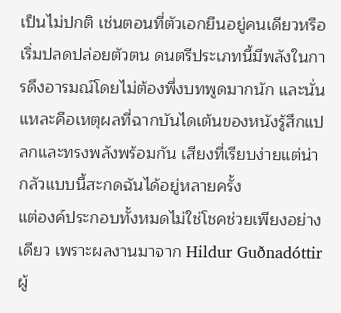เป็นไม่ปกติ เช่นตอนที่ตัวเอกยืนอยู่คนเดียวหรือเริ่มปลดปล่อยตัวตน ดนตรีประเภทนี้มีพลังในการดึงอารมณ์โดยไม่ต้องพึ่งบทพูดมากนัก และนั่นแหละคือเหตุผลที่ฉากบันไดเต้นของหนังรู้สึกแปลกและทรงพลังพร้อมกัน เสียงที่เรียบง่ายแต่น่ากลัวแบบนี้สะกดฉันได้อยู่หลายครั้ง
แต่องค์ประกอบทั้งหมดไม่ใช่โชคช่วยเพียงอย่างเดียว เพราะผลงานมาจาก Hildur Guðnadóttir ผู้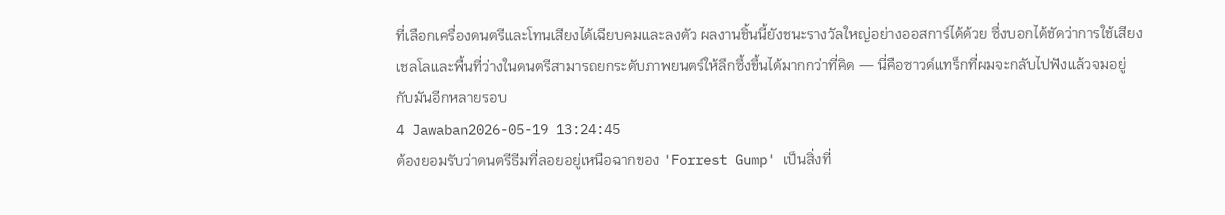ที่เลือกเครื่องดนตรีและโทนเสียงได้เฉียบคมและลงตัว ผลงานชิ้นนี้ยังชนะรางวัลใหญ่อย่างออสการ์ได้ด้วย ซึ่งบอกได้ชัดว่าการใช้เสียงเชลโลและพื้นที่ว่างในดนตรีสามารถยกระดับภาพยนตร์ให้ลึกซึ้งขึ้นได้มากกว่าที่คิด — นี่คือซาวด์แทร็กที่ผมจะกลับไปฟังแล้วจมอยู่กับมันอีกหลายรอบ
4 Jawaban2026-05-19 13:24:45
ต้องยอมรับว่าดนตรีธีมที่ลอยอยู่เหนือฉากของ 'Forrest Gump' เป็นสิ่งที่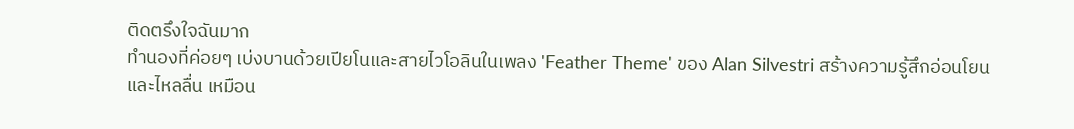ติดตรึงใจฉันมาก
ทำนองที่ค่อยๆ เบ่งบานด้วยเปียโนและสายไวโอลินในเพลง 'Feather Theme' ของ Alan Silvestri สร้างความรู้สึกอ่อนโยนและไหลลื่น เหมือน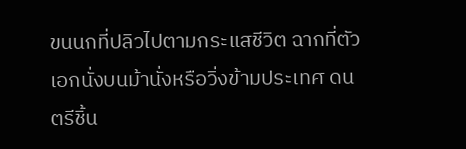ขนนกที่ปลิวไปตามกระแสชีวิต ฉากที่ตัวเอกนั่งบนม้านั่งหรือวิ่งข้ามประเทศ ดนตรีชิ้น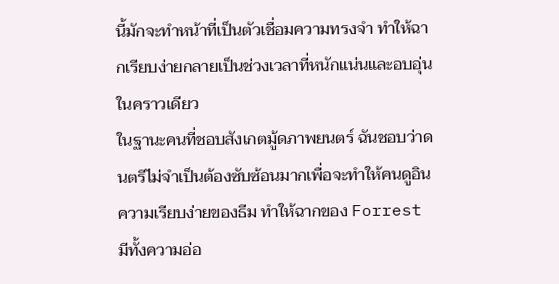นี้มักจะทำหน้าที่เป็นตัวเชื่อมความทรงจำ ทำให้ฉากเรียบง่ายกลายเป็นช่วงเวลาที่หนักแน่นและอบอุ่นในคราวเดียว
ในฐานะคนที่ชอบสังเกตมู้ดภาพยนตร์ ฉันชอบว่าดนตรีไม่จำเป็นต้องซับซ้อนมากเพื่อจะทำให้คนดูอิน ความเรียบง่ายของธีม ทำให้ฉากของ Forrest มีทั้งความอ่อ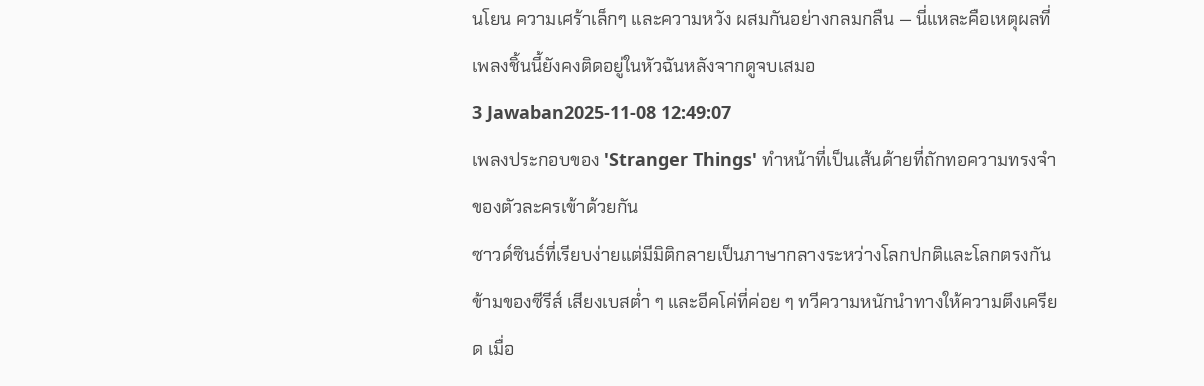นโยน ความเศร้าเล็กๆ และความหวัง ผสมกันอย่างกลมกลืน — นี่แหละคือเหตุผลที่เพลงชิ้นนี้ยังคงติดอยู่ในหัวฉันหลังจากดูจบเสมอ
3 Jawaban2025-11-08 12:49:07
เพลงประกอบของ 'Stranger Things' ทำหน้าที่เป็นเส้นด้ายที่ถักทอความทรงจำของตัวละครเข้าด้วยกัน
ซาวด์ซินธ์ที่เรียบง่ายแต่มีมิติกลายเป็นภาษากลางระหว่างโลกปกติและโลกตรงกันข้ามของซีรีส์ เสียงเบสต่ำ ๆ และอีคโค่ที่ค่อย ๆ ทวีความหนักนำทางให้ความตึงเครียด เมื่อ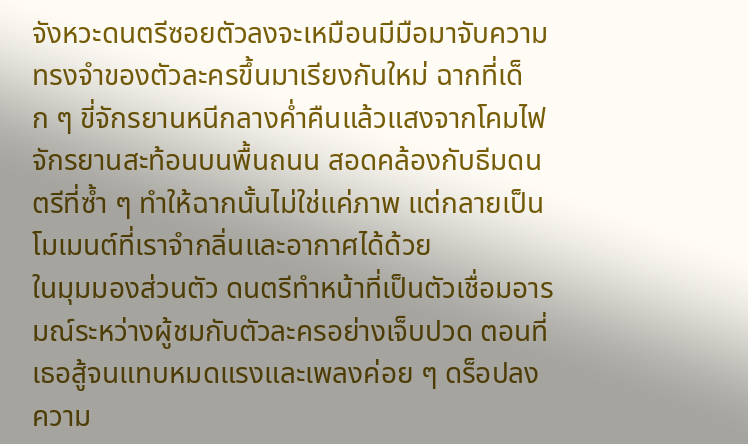จังหวะดนตรีซอยตัวลงจะเหมือนมีมือมาจับความทรงจำของตัวละครขึ้นมาเรียงกันใหม่ ฉากที่เด็ก ๆ ขี่จักรยานหนีกลางค่ำคืนแล้วแสงจากโคมไฟจักรยานสะท้อนบนพื้นถนน สอดคล้องกับธีมดนตรีที่ซ้ำ ๆ ทำให้ฉากนั้นไม่ใช่แค่ภาพ แต่กลายเป็นโมเมนต์ที่เราจำกลิ่นและอากาศได้ด้วย
ในมุมมองส่วนตัว ดนตรีทำหน้าที่เป็นตัวเชื่อมอารมณ์ระหว่างผู้ชมกับตัวละครอย่างเจ็บปวด ตอนที่เธอสู้จนแทบหมดแรงและเพลงค่อย ๆ ดร็อปลง ความ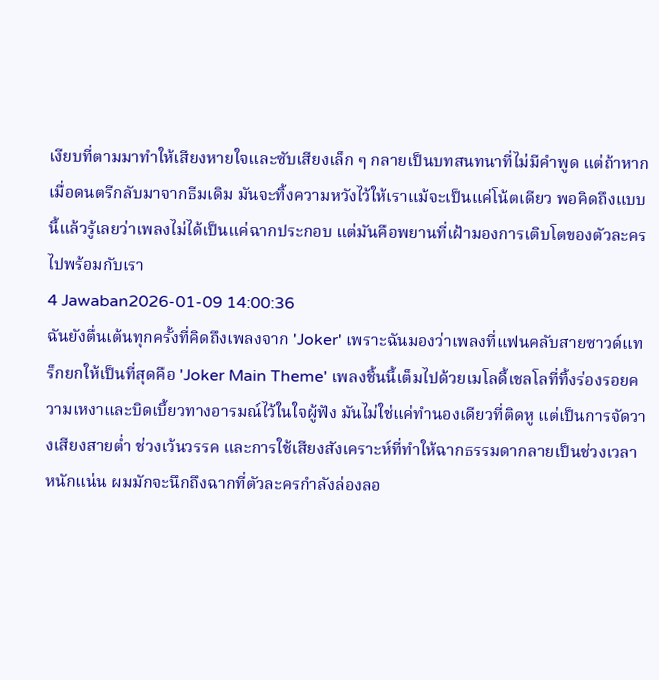เงียบที่ตามมาทำให้เสียงหายใจและซับเสียงเล็ก ๆ กลายเป็นบทสนทนาที่ไม่มีคำพูด แต่ถ้าหากเมื่อดนตรีกลับมาจากธีมเดิม มันจะทิ้งความหวังไว้ให้เราแม้จะเป็นแค่โน้ตเดียว พอคิดถึงแบบนี้แล้วรู้เลยว่าเพลงไม่ได้เป็นแค่ฉากประกอบ แต่มันคือพยานที่เฝ้ามองการเติบโตของตัวละครไปพร้อมกับเรา
4 Jawaban2026-01-09 14:00:36
ฉันยังตื่นเต้นทุกครั้งที่คิดถึงเพลงจาก 'Joker' เพราะฉันมองว่าเพลงที่แฟนคลับสายซาวด์แทร็กยกให้เป็นที่สุดคือ 'Joker Main Theme' เพลงชิ้นนี้เต็มไปด้วยเมโลดี้เชลโลที่ทิ้งร่องรอยความเหงาและบิดเบี้ยวทางอารมณ์ไว้ในใจผู้ฟัง มันไม่ใช่แค่ทำนองเดียวที่ติดหู แต่เป็นการจัดวางเสียงสายต่ำ ช่วงเว้นวรรค และการใช้เสียงสังเคราะห์ที่ทำให้ฉากธรรมดากลายเป็นช่วงเวลาหนักแน่น ผมมักจะนึกถึงฉากที่ตัวละครกำลังล่องลอ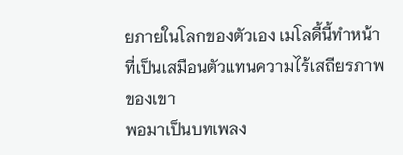ยภายในโลกของตัวเอง เมโลดี้นี้ทำหน้าที่เป็นเสมือนตัวแทนความไร้เสถียรภาพของเขา
พอมาเป็นบทเพลง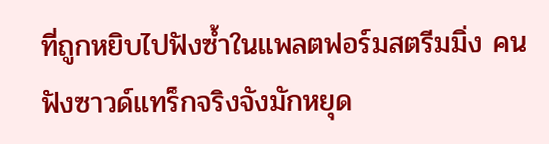ที่ถูกหยิบไปฟังซ้ำในแพลตฟอร์มสตรีมมิ่ง คนฟังซาวด์แทร็กจริงจังมักหยุด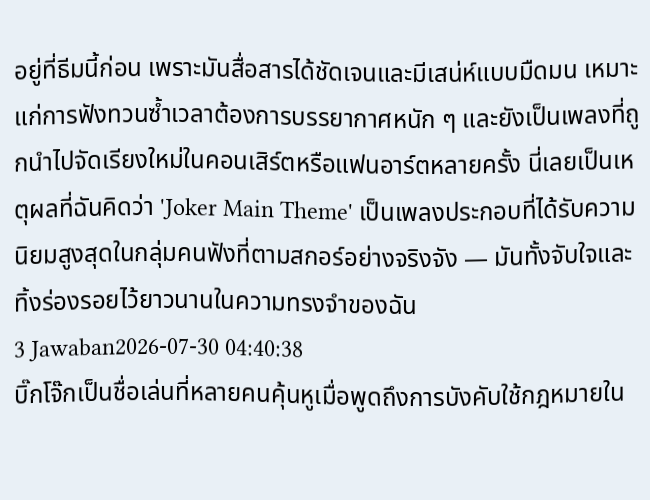อยู่ที่ธีมนี้ก่อน เพราะมันสื่อสารได้ชัดเจนและมีเสน่ห์แบบมืดมน เหมาะแก่การฟังทวนซ้ำเวลาต้องการบรรยากาศหนัก ๆ และยังเป็นเพลงที่ถูกนำไปจัดเรียงใหม่ในคอนเสิร์ตหรือแฟนอาร์ตหลายครั้ง นี่เลยเป็นเหตุผลที่ฉันคิดว่า 'Joker Main Theme' เป็นเพลงประกอบที่ได้รับความนิยมสูงสุดในกลุ่มคนฟังที่ตามสกอร์อย่างจริงจัง — มันทั้งจับใจและทิ้งร่องรอยไว้ยาวนานในความทรงจำของฉัน
3 Jawaban2026-07-30 04:40:38
บิ๊กโจ๊กเป็นชื่อเล่นที่หลายคนคุ้นหูเมื่อพูดถึงการบังคับใช้กฎหมายใน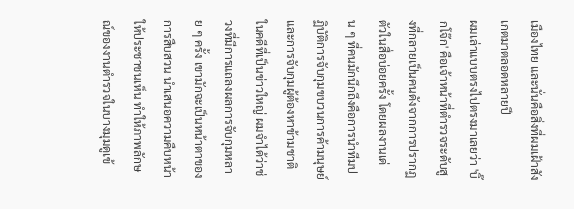เมืองไทย และนั่นคือสิ่งที่ผมเฝ้าสังเกตมาตลอดหลายปี
ผมเล่าแบบตรงไปตรงมาเลยว่า 'บิ๊กโจ๊ก' คือเจ้าหน้าที่ตำรวจระดับสูงที่กลายเป็นคนดังจากการปรากฏตัวในสื่อบ่อยครั้ง โดยผลงานเด่น ๆ ที่คนมักนึกถึงคือการนำทีมปฏิบัติการจับกุมขบวนการค้ามนุษย์และการจับกุมผู้ต้องหาข้ามชาติในคดีที่เป็นข่าวใหญ่ ผมจำได้ว่าช่วงที่มีการแถลงผลการจับกุมหลาย ๆ ครั้ง เขามักจะเป็นหน้าตาของการสืบสวน นำเสนอความคืบหน้าให้ประชาชนเห็น ทำให้ภาพลักษณ์ของงานตำรวจในบางมุมดูเข้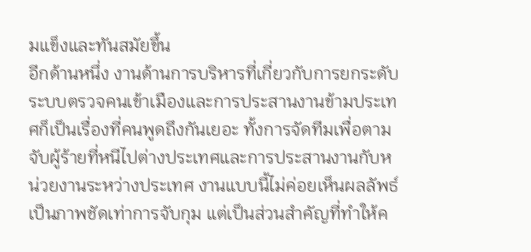มแข็งและทันสมัยขึ้น
อีกด้านหนึ่ง งานด้านการบริหารที่เกี่ยวกับการยกระดับระบบตรวจคนเข้าเมืองและการประสานงานข้ามประเทศก็เป็นเรื่องที่คนพูดถึงกันเยอะ ทั้งการจัดทีมเพื่อตามจับผู้ร้ายที่หนีไปต่างประเทศและการประสานงานกับหน่วยงานระหว่างประเทศ งานแบบนี้ไม่ค่อยเห็นผลลัพธ์เป็นภาพชัดเท่าการจับกุม แต่เป็นส่วนสำคัญที่ทำให้ค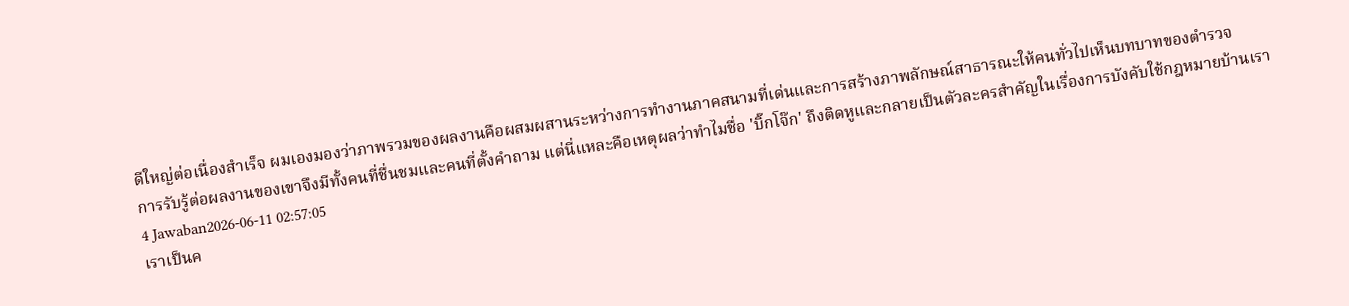ดีใหญ่ต่อเนื่องสำเร็จ ผมเองมองว่าภาพรวมของผลงานคือผสมผสานระหว่างการทำงานภาคสนามที่เด่นและการสร้างภาพลักษณ์สาธารณะให้คนทั่วไปเห็นบทบาทของตำรวจ
การรับรู้ต่อผลงานของเขาจึงมีทั้งคนที่ชื่นชมและคนที่ตั้งคำถาม แต่นี่แหละคือเหตุผลว่าทำไมชื่อ 'บิ๊กโจ๊ก' ถึงติดหูและกลายเป็นตัวละครสำคัญในเรื่องการบังคับใช้กฎหมายบ้านเรา
4 Jawaban2026-06-11 02:57:05
เราเป็นค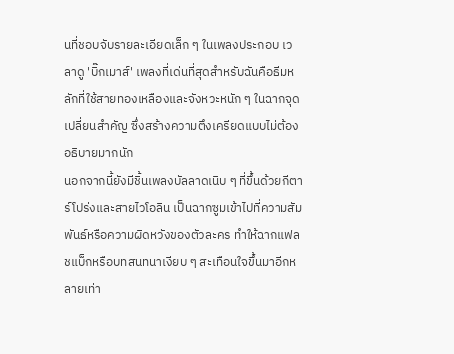นที่ชอบจับรายละเอียดเล็ก ๆ ในเพลงประกอบ เวลาดู 'บิ๊กเมาส์' เพลงที่เด่นที่สุดสำหรับฉันคือธีมหลักที่ใช้สายทองเหลืองและจังหวะหนัก ๆ ในฉากจุดเปลี่ยนสำคัญ ซึ่งสร้างความตึงเครียดแบบไม่ต้องอธิบายมากนัก
นอกจากนี้ยังมีชิ้นเพลงบัลลาดเนิบ ๆ ที่ขึ้นด้วยกีตาร์โปร่งและสายไวโอลิน เป็นฉากซูมเข้าไปที่ความสัมพันธ์หรือความผิดหวังของตัวละคร ทำให้ฉากแฟลชแบ็กหรือบทสนทนาเงียบ ๆ สะเทือนใจขึ้นมาอีกหลายเท่า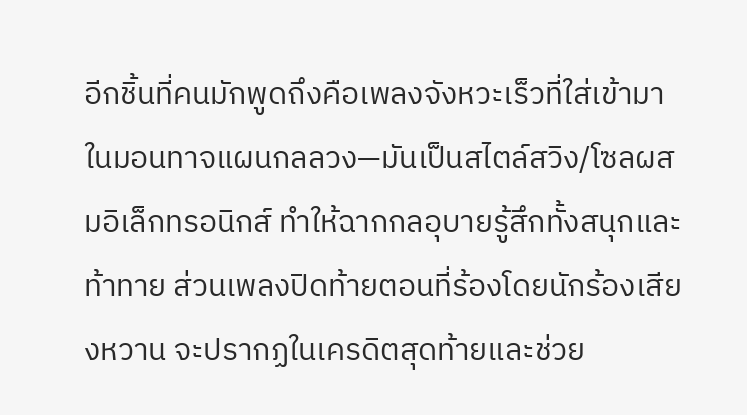อีกชิ้นที่คนมักพูดถึงคือเพลงจังหวะเร็วที่ใส่เข้ามาในมอนทาจแผนกลลวง—มันเป็นสไตล์สวิง/โซลผสมอิเล็กทรอนิกส์ ทำให้ฉากกลอุบายรู้สึกทั้งสนุกและท้าทาย ส่วนเพลงปิดท้ายตอนที่ร้องโดยนักร้องเสียงหวาน จะปรากฏในเครดิตสุดท้ายและช่วย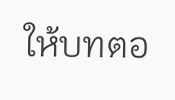ให้บทตอ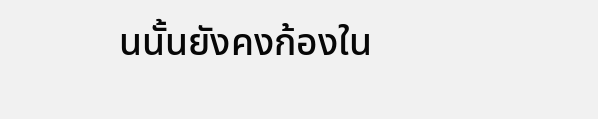นนั้นยังคงก้องใน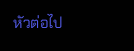หัวต่อไป